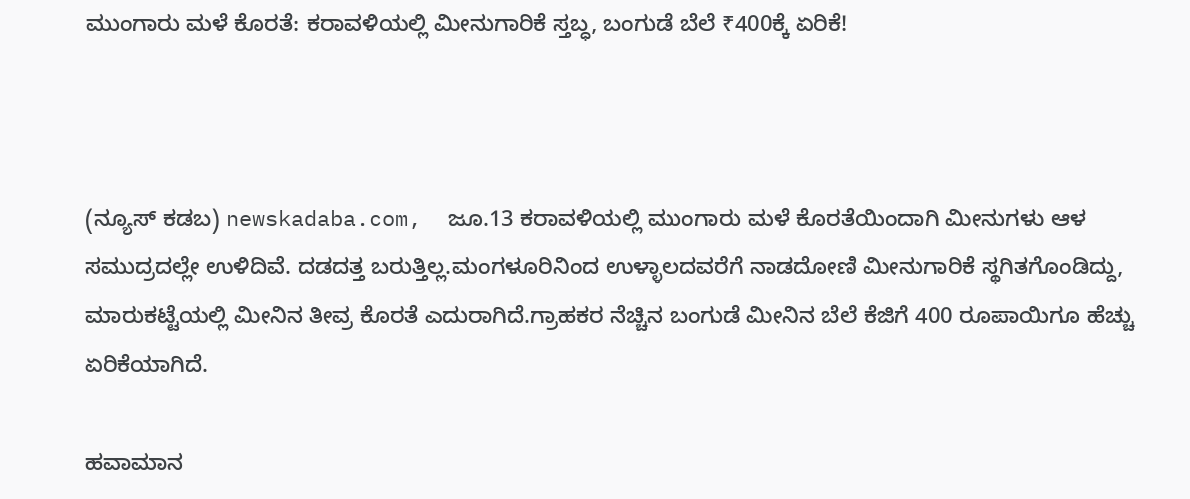ಮುಂಗಾರು ಮಳೆ ಕೊರತೆ: ಕರಾವಳಿಯಲ್ಲಿ ಮೀನುಗಾರಿಕೆ ಸ್ತಬ್ಧ, ಬಂಗುಡೆ ಬೆಲೆ ₹400ಕ್ಕೆ ಏರಿಕೆ!



(ನ್ಯೂಸ್‌ ಕಡಬ) newskadaba.com,  ಜೂ.13 ಕರಾವಳಿಯಲ್ಲಿ ಮುಂಗಾರು ಮಳೆ ಕೊರತೆಯಿಂದಾಗಿ ಮೀನುಗಳು ಆಳ ಸಮುದ್ರದಲ್ಲೇ ಉಳಿದಿವೆ. ದಡದತ್ತ ಬರುತ್ತಿಲ್ಲ.ಮಂಗಳೂರಿನಿಂದ ಉಳ್ಳಾಲದವರೆಗೆ ನಾಡದೋಣಿ ಮೀನುಗಾರಿಕೆ ಸ್ಥಗಿತಗೊಂಡಿದ್ದು, ಮಾರುಕಟ್ಟೆಯಲ್ಲಿ ಮೀನಿನ ತೀವ್ರ ಕೊರತೆ ಎದುರಾಗಿದೆ.ಗ್ರಾಹಕರ ನೆಚ್ಚಿನ ಬಂಗುಡೆ ಮೀನಿನ ಬೆಲೆ ಕೆಜಿಗೆ 400 ರೂಪಾಯಿಗೂ ಹೆಚ್ಚು ಏರಿಕೆಯಾಗಿದೆ.

ಹವಾಮಾನ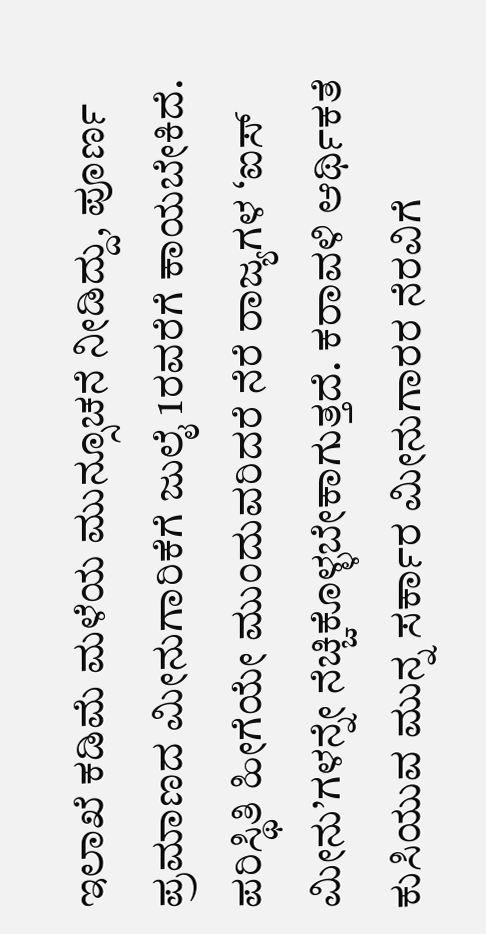ಇಲಾಖೆ ಕಡಿಮೆ ಮಳೆಯ ಮುನ್ಸೂಚನೆ ನೀಡಿದ್ದು, ಪೂರ್ಣ ಪ್ರಮಾಣದ ಮೀನುಗಾರಿಕೆಗೆ ಜುಲೈ 1ರವರೆಗೆ ಕಾಯಬೇಕಿದೆ. ಪರಿಸ್ಥಿತಿ ಹೀಗೆಯೇ ಮುಂದುವರಿದರೆ ನೆರೆ ರಾಜ್ಯಗಳ ‘ಐಸ್ ಮೀನು’ಗಳನ್ನೇ ನೆಚ್ಚಿಕೊಳ್ಳಬೇಕಾಗುತ್ತದೆ. ಕರಾವಳಿ ಆರ್ಥಿಕತೆ ಕುಸಿಯುವ ಮುನ್ನ ಸರ್ಕಾರ ಮೀನುಗಾರರ ನೆರವಿಗೆ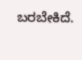ಬರಬೇಕಿದೆ.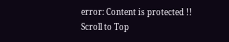error: Content is protected !!
Scroll to Top